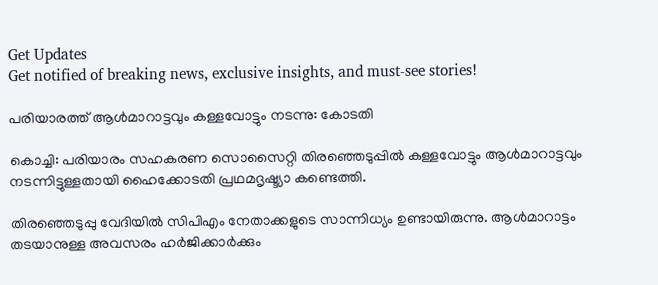Get Updates
Get notified of breaking news, exclusive insights, and must-see stories!

പരിയാരത്ത് ആള്‍മാറാട്ടവും കള്ളവോട്ടും നടന്നു: കോടതി

കൊച്ചി: പരിയാരം സഹകരണ സൊസൈറ്റി തിരഞ്ഞെടുപ്പില്‍ കള്ളവോട്ടും ആള്‍മാറാട്ടവും നടന്നിട്ടുള്ളതായി ഹൈക്കോടതി പ്രഥമദൃഷ്ട്യാ കണ്ടെത്തി.

തിരഞ്ഞെടുപ്പു വേദിയില്‍ സിപിഎം നേതാക്കളുടെ സാന്നിധ്യം ഉണ്ടായിരുന്നു. ആള്‍മാറാട്ടം തടയാനുള്ള അവസരം ഹര്‍ജിക്കാര്‍ക്കും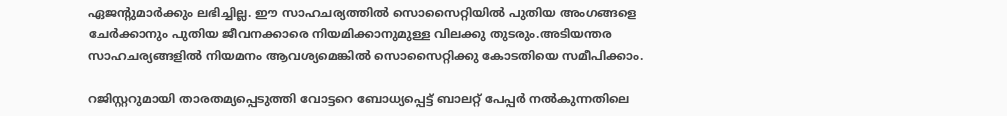ഏജന്റുമാര്‍ക്കും ലഭിച്ചില്ല. ഈ സാഹചര്യത്തില്‍ സൊസൈറ്റിയില്‍ പുതിയ അംഗങ്ങളെ ചേര്‍ക്കാനും പുതിയ ജീവനക്കാരെ നിയമിക്കാനുമുള്ള വിലക്കു തുടരും.അടിയന്തര സാഹചര്യങ്ങളില്‍ നിയമനം ആവശ്യമെങ്കില്‍ സൊസൈറ്റിക്കു കോടതിയെ സമീപിക്കാം.

റജിസ്റ്ററുമായി താരതമ്യപ്പെടുത്തി വോട്ടറെ ബോധ്യപ്പെട്ട്‌ ബാലറ്റ്‌ പേപ്പര്‍ നല്‍കുന്നതിലെ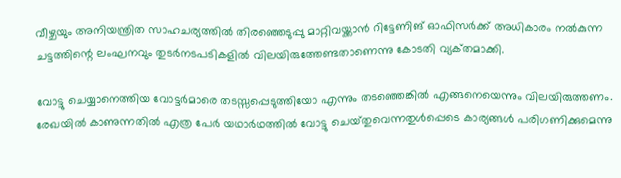വീഴ്ചയും അനിയന്ത്രിത സാഹചര്യത്തില്‍ തിരഞ്ഞെടുപ്പു മാറ്റിവയ്ക്കാന്‍ റിട്ടേണിങ്‌ ഓഫിസര്‍ക്ക്‌ അധികാരം നല്‍കുന്ന ചട്ടത്തിന്റെ ലംഘനവും തുടര്‍നടപടികളില്‍ വിലയിരുത്തേണ്ടതാണെന്നു കോടതി വ്യക്‌തമാക്കി.

വോട്ടു ചെയ്യാനെത്തിയ വോട്ടര്‍മാരെ തടസ്സപ്പെടുത്തിയോ എന്നും തടഞ്ഞെങ്കില്‍ എങ്ങനെയെന്നും വിലയിരുത്തണം. രേഖയില്‍ കാണുന്നതില്‍ എത്ര പേര്‍ യഥാര്‍ഥത്തില്‍ വോട്ടു ചെയ്‌തുവെന്നതുള്‍പ്പെടെ കാര്യങ്ങള്‍ പരിഗണിക്കുമെന്നു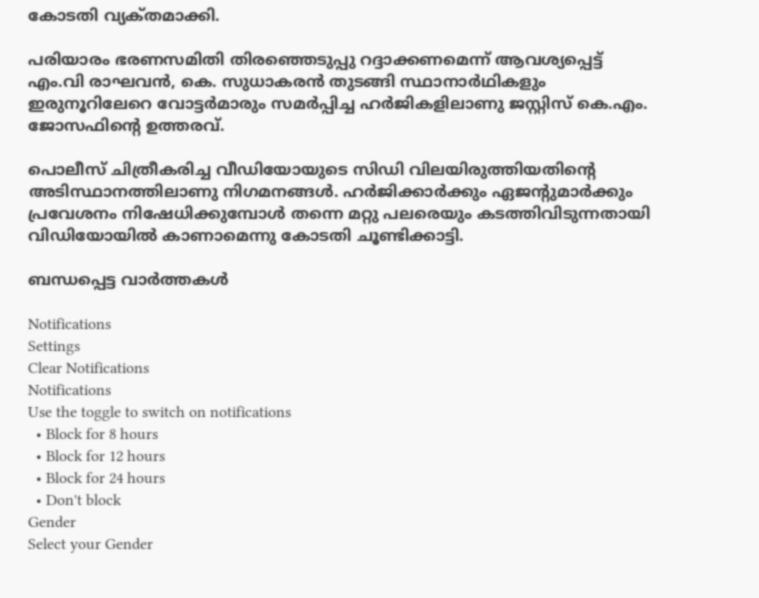കോടതി വ്യക്‌തമാക്കി.

പരിയാരം ഭരണസമിതി തിരഞ്ഞെടുപ്പു റദ്ദാക്കണമെന്ന്‌ ആവശ്യപ്പെട്ട്‌ എം.വി രാഘവന്‍, കെ. സുധാകരന്‍ തുടങ്ങി സ്ഥാനാര്‍ഥികളും ഇരുനൂറിലേറെ വോട്ടര്‍മാരും സമര്‍പ്പിച്ച ഹര്‍ജികളിലാണു ജസ്റ്റിസ്‌ കെ.എം. ജോസഫിന്റെ ഉത്തരവ്‌.

പൊലീസ്‌ ചിത്രീകരിച്ച വീഡിയോയുടെ സിഡി വിലയിരുത്തിയതിന്റെ അടിസ്ഥാനത്തിലാണു നിഗമനങ്ങള്‍. ഹര്‍ജിക്കാര്‍ക്കും ഏജന്റുമാര്‍ക്കും പ്രവേശനം നിഷേധിക്കുമ്പോള്‍ തന്നെ മറ്റു പലരെയും കടത്തിവിടുന്നതായി വിഡിയോയില്‍ കാണാമെന്നു കോടതി ചൂണ്ടിക്കാട്ടി.

ബന്ധപ്പെട്ട വാര്‍ത്തകള്‍

Notifications
Settings
Clear Notifications
Notifications
Use the toggle to switch on notifications
  • Block for 8 hours
  • Block for 12 hours
  • Block for 24 hours
  • Don't block
Gender
Select your Gender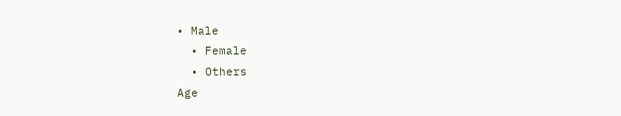• Male
  • Female
  • Others
Age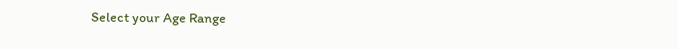Select your Age Range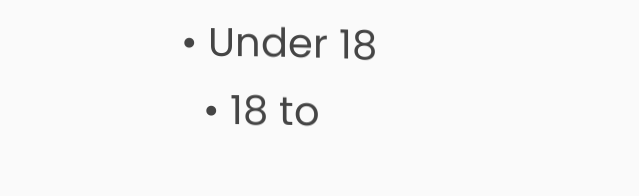• Under 18
  • 18 to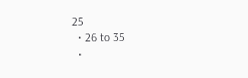25
  • 26 to 35
  •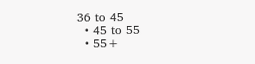36 to 45
  • 45 to 55
  • 55+